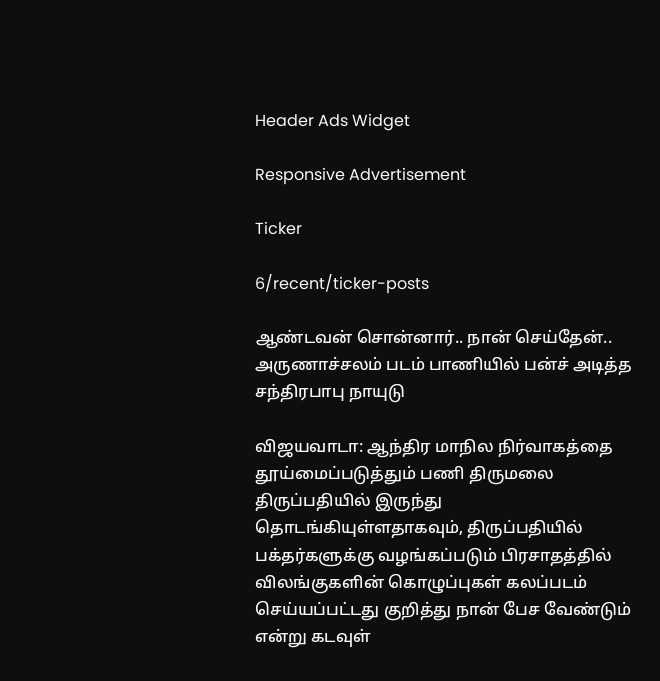Header Ads Widget

Responsive Advertisement

Ticker

6/recent/ticker-posts

ஆண்டவன் சொன்னார்.. நான் செய்தேன்.. அருணாச்சலம் படம் பாணியில் பன்ச் அடித்த சந்திரபாபு நாயுடு

விஜயவாடா: ஆந்திர மாநில நிர்வாகத்தை தூய்மைப்படுத்தும் பணி திருமலை திருப்பதியில் இருந்து தொடங்கியுள்ளதாகவும், திருப்பதியில் பக்தர்களுக்கு வழங்கப்படும் பிரசாதத்தில் விலங்குகளின் கொழுப்புகள் கலப்படம் செய்யப்பட்டது குறித்து நான் பேச வேண்டும் என்று கடவுள்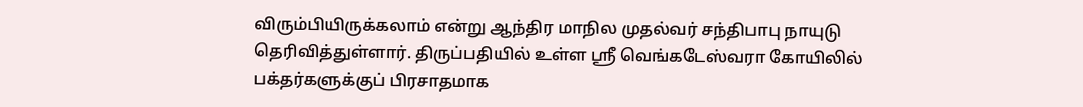விரும்பியிருக்கலாம் என்று ஆந்திர மாநில முதல்வர் சந்திபாபு நாயுடு தெரிவித்துள்ளார். திருப்பதியில் உள்ள ஸ்ரீ வெங்கடேஸ்வரா கோயிலில் பக்தர்களுக்குப் பிரசாதமாக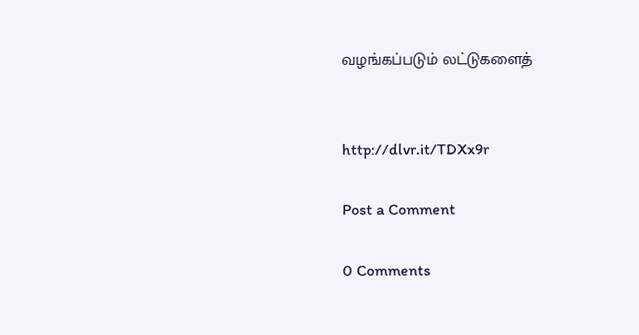வழங்கப்படும் லட்டுகளைத்


http://dlvr.it/TDXx9r

Post a Comment

0 Comments